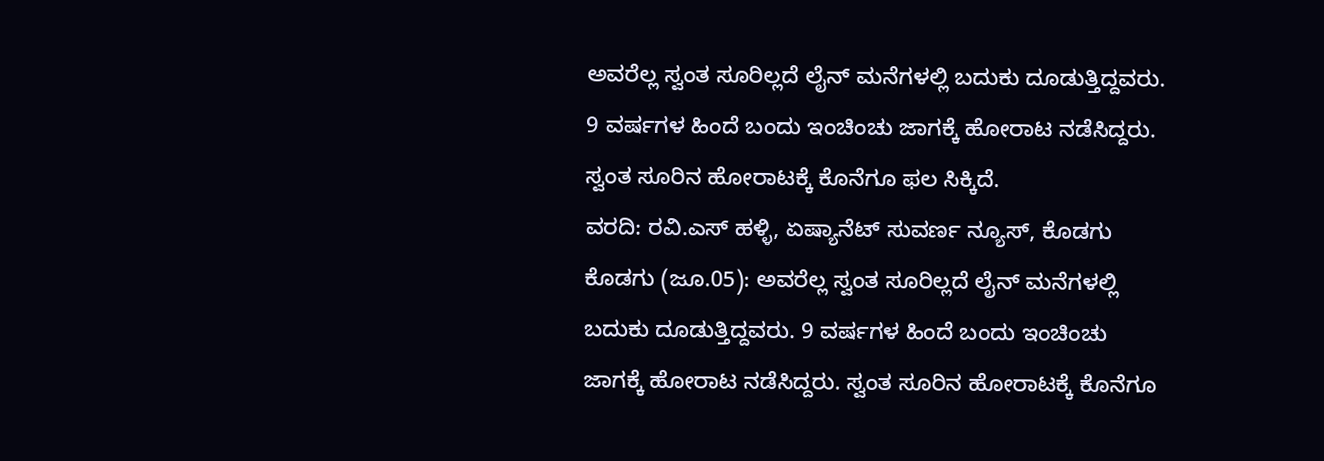ಅವರೆಲ್ಲ ಸ್ವಂತ ಸೂರಿಲ್ಲದೆ ಲೈನ್ ಮನೆಗಳಲ್ಲಿ ಬದುಕು ದೂಡುತ್ತಿದ್ದವರು. 9 ವರ್ಷಗಳ ಹಿಂದೆ ಬಂದು ಇಂಚಿಂಚು ಜಾಗಕ್ಕೆ ಹೋರಾಟ ನಡೆಸಿದ್ದರು. ಸ್ವಂತ ಸೂರಿನ ಹೋರಾಟಕ್ಕೆ ಕೊನೆಗೂ ಫಲ ಸಿಕ್ಕಿದೆ.
ವರದಿ: ರವಿ.ಎಸ್ ಹಳ್ಳಿ, ಏಷ್ಯಾನೆಟ್ ಸುವರ್ಣ ನ್ಯೂಸ್, ಕೊಡಗು
ಕೊಡಗು (ಜೂ.05): ಅವರೆಲ್ಲ ಸ್ವಂತ ಸೂರಿಲ್ಲದೆ ಲೈನ್ ಮನೆಗಳಲ್ಲಿ ಬದುಕು ದೂಡುತ್ತಿದ್ದವರು. 9 ವರ್ಷಗಳ ಹಿಂದೆ ಬಂದು ಇಂಚಿಂಚು ಜಾಗಕ್ಕೆ ಹೋರಾಟ ನಡೆಸಿದ್ದರು. ಸ್ವಂತ ಸೂರಿನ ಹೋರಾಟಕ್ಕೆ ಕೊನೆಗೂ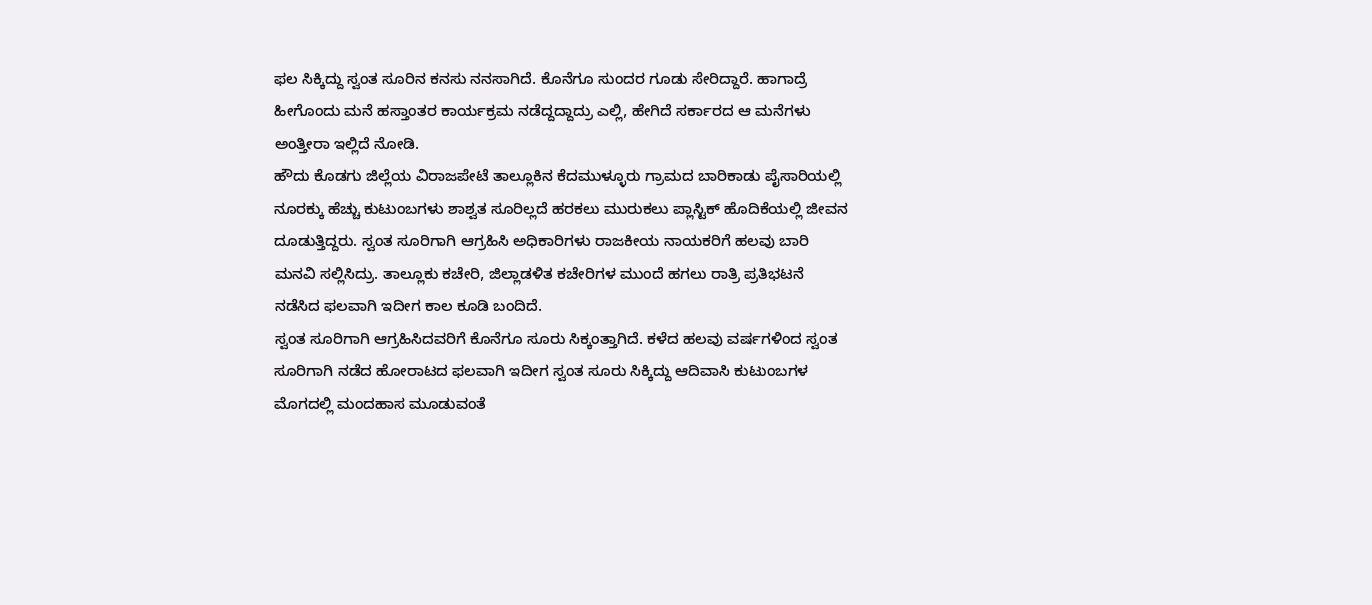ಫಲ ಸಿಕ್ಕಿದ್ದು ಸ್ವಂತ ಸೂರಿನ ಕನಸು ನನಸಾಗಿದೆ. ಕೊನೆಗೂ ಸುಂದರ ಗೂಡು ಸೇರಿದ್ದಾರೆ. ಹಾಗಾದ್ರೆ ಹೀಗೊಂದು ಮನೆ ಹಸ್ತಾಂತರ ಕಾರ್ಯಕ್ರಮ ನಡೆದ್ದದ್ದಾದ್ರು ಎಲ್ಲಿ, ಹೇಗಿದೆ ಸರ್ಕಾರದ ಆ ಮನೆಗಳು ಅಂತ್ತೀರಾ ಇಲ್ಲಿದೆ ನೋಡಿ.
ಹೌದು ಕೊಡಗು ಜಿಲ್ಲೆಯ ವಿರಾಜಪೇಟೆ ತಾಲ್ಲೂಕಿನ ಕೆದಮುಳ್ಳೂರು ಗ್ರಾಮದ ಬಾರಿಕಾಡು ಪೈಸಾರಿಯಲ್ಲಿ ನೂರಕ್ಕು ಹೆಚ್ಚು ಕುಟುಂಬಗಳು ಶಾಶ್ವತ ಸೂರಿಲ್ಲದೆ ಹರಕಲು ಮುರುಕಲು ಪ್ಲಾಸ್ಟಿಕ್ ಹೊದಿಕೆಯಲ್ಲಿ ಜೀವನ ದೂಡುತ್ತಿದ್ದರು. ಸ್ವಂತ ಸೂರಿಗಾಗಿ ಆಗ್ರಹಿಸಿ ಅಧಿಕಾರಿಗಳು ರಾಜಕೀಯ ನಾಯಕರಿಗೆ ಹಲವು ಬಾರಿ ಮನವಿ ಸಲ್ಲಿಸಿದ್ರು. ತಾಲ್ಲೂಕು ಕಚೇರಿ, ಜಿಲ್ಲಾಡಳಿತ ಕಚೇರಿಗಳ ಮುಂದೆ ಹಗಲು ರಾತ್ರಿ ಪ್ರತಿಭಟನೆ ನಡೆಸಿದ ಫಲವಾಗಿ ಇದೀಗ ಕಾಲ ಕೂಡಿ ಬಂದಿದೆ.
ಸ್ವಂತ ಸೂರಿಗಾಗಿ ಆಗ್ರಹಿಸಿದವರಿಗೆ ಕೊನೆಗೂ ಸೂರು ಸಿಕ್ಕಂತ್ತಾಗಿದೆ. ಕಳೆದ ಹಲವು ವರ್ಷಗಳಿಂದ ಸ್ವಂತ ಸೂರಿಗಾಗಿ ನಡೆದ ಹೋರಾಟದ ಫಲವಾಗಿ ಇದೀಗ ಸ್ವಂತ ಸೂರು ಸಿಕ್ಕಿದ್ದು ಆದಿವಾಸಿ ಕುಟುಂಬಗಳ ಮೊಗದಲ್ಲಿ ಮಂದಹಾಸ ಮೂಡುವಂತೆ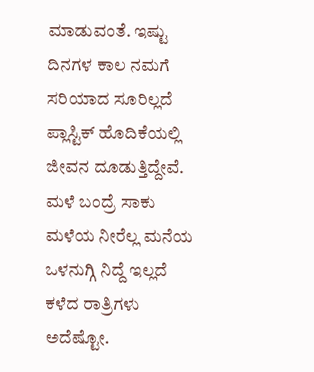ಮಾಡುವಂತೆ. ಇಷ್ಟು ದಿನಗಳ ಕಾಲ ನಮಗೆ ಸರಿಯಾದ ಸೂರಿಲ್ಲದೆ ಪ್ಲಾಸ್ಟಿಕ್ ಹೊದಿಕೆಯಲ್ಲಿ ಜೀವನ ದೂಡುತ್ತಿದ್ದೇವೆ. ಮಳೆ ಬಂದ್ರೆ ಸಾಕು ಮಳೆಯ ನೀರೆಲ್ಲ ಮನೆಯ ಒಳನುಗ್ಗಿ ನಿದ್ದೆ ಇಲ್ಲದೆ ಕಳೆದ ರಾತ್ರಿಗಳು ಅದೆಷ್ಟೋ.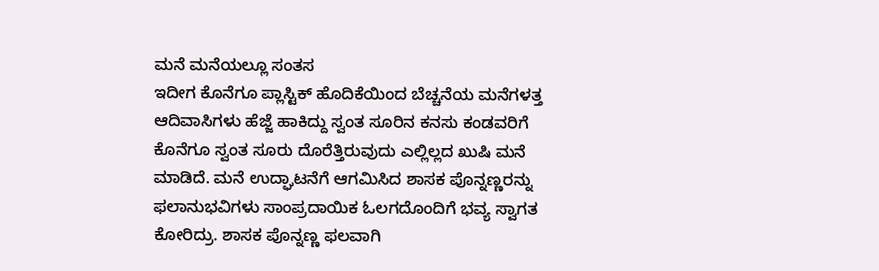ಮನೆ ಮನೆಯಲ್ಲೂ ಸಂತಸ
ಇದೀಗ ಕೊನೆಗೂ ಪ್ಲಾಸ್ಟಿಕ್ ಹೊದಿಕೆಯಿಂದ ಬೆಚ್ಚನೆಯ ಮನೆಗಳತ್ತ ಆದಿವಾಸಿಗಳು ಹೆಜ್ಜೆ ಹಾಕಿದ್ದು ಸ್ವಂತ ಸೂರಿನ ಕನಸು ಕಂಡವರಿಗೆ ಕೊನೆಗೂ ಸ್ವಂತ ಸೂರು ದೊರೆತ್ತಿರುವುದು ಎಲ್ಲಿಲ್ಲದ ಖುಷಿ ಮನೆ ಮಾಡಿದೆ. ಮನೆ ಉದ್ಘಾಟನೆಗೆ ಆಗಮಿಸಿದ ಶಾಸಕ ಪೊನ್ನಣ್ಣರನ್ನು ಫಲಾನುಭವಿಗಳು ಸಾಂಪ್ರದಾಯಿಕ ಓಲಗದೊಂದಿಗೆ ಭವ್ಯ ಸ್ವಾಗತ ಕೋರಿದ್ರು. ಶಾಸಕ ಪೊನ್ನಣ್ಣ ಫಲವಾಗಿ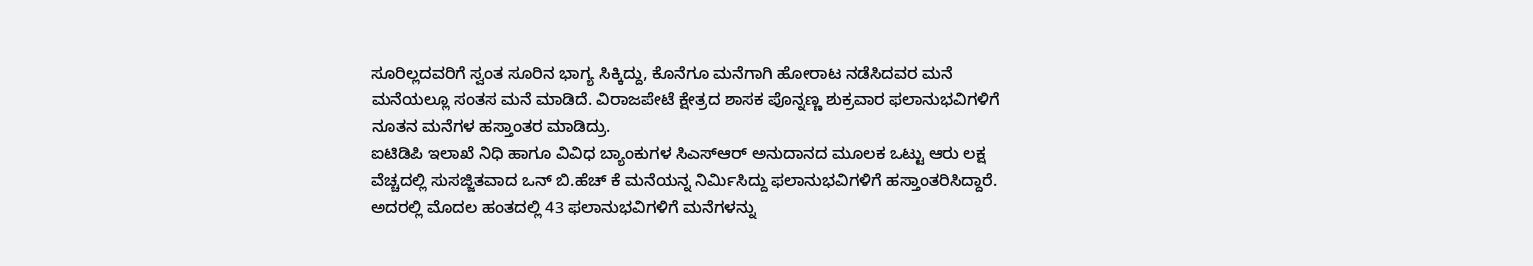ಸೂರಿಲ್ಲದವರಿಗೆ ಸ್ವಂತ ಸೂರಿನ ಭಾಗ್ಯ ಸಿಕ್ಕಿದ್ದು, ಕೊನೆಗೂ ಮನೆಗಾಗಿ ಹೋರಾಟ ನಡೆಸಿದವರ ಮನೆ ಮನೆಯಲ್ಲೂ ಸಂತಸ ಮನೆ ಮಾಡಿದೆ. ವಿರಾಜಪೇಟೆ ಕ್ಷೇತ್ರದ ಶಾಸಕ ಪೊನ್ನಣ್ಣ ಶುಕ್ರವಾರ ಫಲಾನುಭವಿಗಳಿಗೆ ನೂತನ ಮನೆಗಳ ಹಸ್ತಾಂತರ ಮಾಡಿದ್ರು.
ಐಟಿಡಿಪಿ ಇಲಾಖೆ ನಿಧಿ ಹಾಗೂ ವಿವಿಧ ಬ್ಯಾಂಕುಗಳ ಸಿಎಸ್ಆರ್ ಅನುದಾನದ ಮೂಲಕ ಒಟ್ಟು ಆರು ಲಕ್ಷ ವೆಚ್ಚದಲ್ಲಿ ಸುಸಜ್ಜಿತವಾದ ಒನ್ ಬಿ.ಹೆಚ್ ಕೆ ಮನೆಯನ್ನ ನಿರ್ಮಿಸಿದ್ದು ಫಲಾನುಭವಿಗಳಿಗೆ ಹಸ್ತಾಂತರಿಸಿದ್ದಾರೆ. ಅದರಲ್ಲಿ ಮೊದಲ ಹಂತದಲ್ಲಿ 43 ಫಲಾನುಭವಿಗಳಿಗೆ ಮನೆಗಳನ್ನು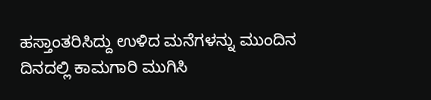ಹಸ್ತಾಂತರಿಸಿದ್ದು ಉಳಿದ ಮನೆಗಳನ್ನು ಮುಂದಿನ ದಿನದಲ್ಲಿ ಕಾಮಗಾರಿ ಮುಗಿಸಿ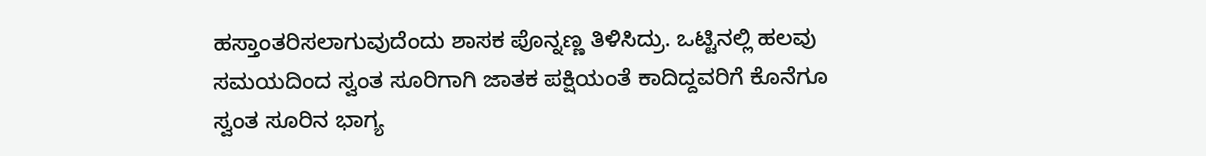ಹಸ್ತಾಂತರಿಸಲಾಗುವುದೆಂದು ಶಾಸಕ ಪೊನ್ನಣ್ಣ ತಿಳಿಸಿದ್ರು. ಒಟ್ಟಿನಲ್ಲಿ ಹಲವು ಸಮಯದಿಂದ ಸ್ವಂತ ಸೂರಿಗಾಗಿ ಜಾತಕ ಪಕ್ಷಿಯಂತೆ ಕಾದಿದ್ದವರಿಗೆ ಕೊನೆಗೂ ಸ್ವಂತ ಸೂರಿನ ಭಾಗ್ಯ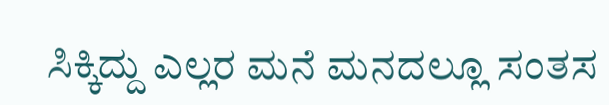ಸಿಕ್ಕಿದ್ದು ಎಲ್ಲರ ಮನೆ ಮನದಲ್ಲೂ ಸಂತಸ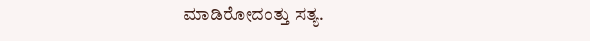ಮಾಡಿರೋದಂತ್ತು ಸತ್ಯ.